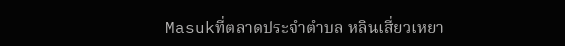Masukที่ตลาดประจำตำบล หลินเสี่ยวเหยา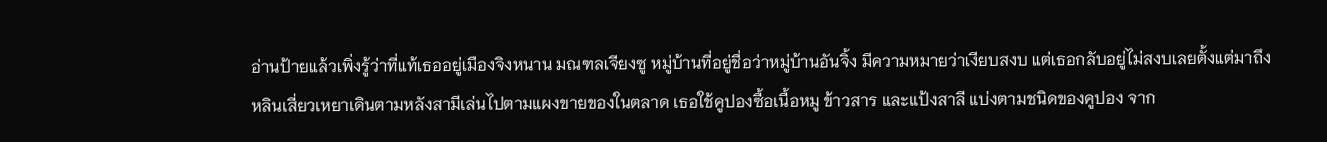อ่านป้ายแล้วเพิ่งรู้ว่าที่แท้เธออยู่เมืองจิงหนาน มณฑลเจียงซู หมู่บ้านที่อยู่ชื่อว่าหมู่บ้านอันจิ้ง มีความหมายว่าเงียบสงบ แต่เธอกลับอยู่ไม่สงบเลยตั้งแต่มาถึง
หลินเสี่ยวเหยาเดินตามหลังสามีเล่นไปตามแผงขายของในตลาด เธอใช้คูปองซื้อเนื้อหมู ข้าวสาร และแป้งสาลี แบ่งตามชนิดของคูปอง จาก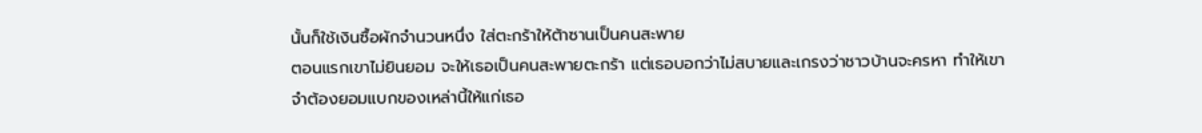นั้นก็ใช้เงินซื้อผักจำนวนหนึ่ง ใส่ตะกร้าให้ต้าซานเป็นคนสะพาย
ตอนแรกเขาไม่ยินยอม จะให้เธอเป็นคนสะพายตะกร้า แต่เธอบอกว่าไม่สบายและเกรงว่าชาวบ้านจะครหา ทำให้เขาจำต้องยอมแบกของเหล่านี้ให้แก่เธอ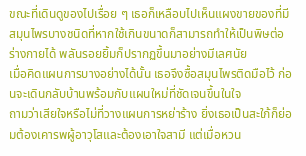ขณะที่เดินดูของไปเรื่อย ๆ เธอก็เหลือบไปเห็นแผงขายของที่มีสมุนไพรบางชนิดที่หากใช้เกินขนาดก็สามารถทำให้เป็นพิษต่อร่างกายได้ พลันรอยยิ้มก็ปรากฏขึ้นมาอย่างมีเลศนัย
เมื่อคิดแผนการบางอย่างได้นั้น เธอจึงซื้อสมุนไพรติดมือไว้ ก่อนจะเดินกลับบ้านพร้อมกับแผนใหม่ที่ชัดเจนขึ้นในใจ
ถามว่าเสียใจหรือไม่ที่วางแผนการหย่าร้าง ยิ่งเธอเป็นสะใภ้ก็ย่อมต้องเคารพผู้อาวุโสและต้องเอาใจสามี แต่เมื่อหวน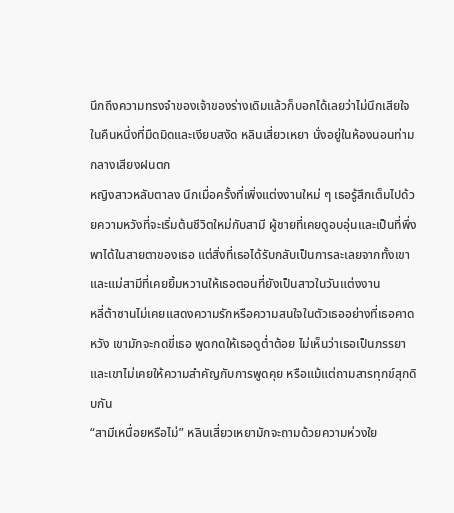นึกถึงความทรงจำของเจ้าของร่างเดิมแล้วก็บอกได้เลยว่าไม่นึกเสียใจ
ในคืนหนึ่งที่มืดมิดและเงียบสงัด หลินเสี่ยวเหยา นั่งอยู่ในห้องนอนท่ามกลางเสียงฝนตก
หญิงสาวหลับตาลง นึกเมื่อครั้งที่เพิ่งแต่งงานใหม่ ๆ เธอรู้สึกเต็มไปด้วยความหวังที่จะเริ่มต้นชีวิตใหม่กับสามี ผู้ชายที่เคยดูอบอุ่นและเป็นที่พึ่งพาได้ในสายตาของเธอ แต่สิ่งที่เธอได้รับกลับเป็นการละเลยจากทั้งเขาและแม่สามีที่เคยยิ้มหวานให้เธอตอนที่ยังเป็นสาวในวันแต่งงาน
หลี่ต้าซานไม่เคยแสดงความรักหรือความสนใจในตัวเธออย่างที่เธอคาดหวัง เขามักจะกดขี่เธอ พูดกดให้เธอดูต่ำต้อย ไม่เห็นว่าเธอเป็นภรรยา และเขาไม่เคยให้ความสำคัญกับการพูดคุย หรือแม้แต่ถามสารทุกข์สุกดิบกัน
“สามีเหนื่อยหรือไม่” หลินเสี่ยวเหยามักจะถามด้วยความห่วงใย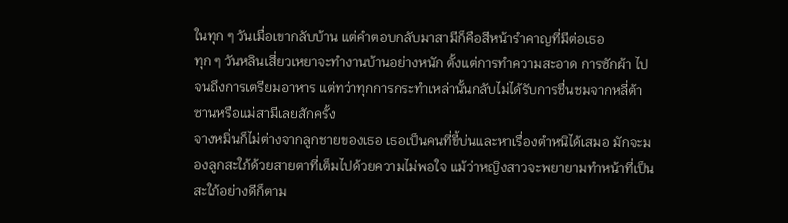ในทุก ๆ วันเมื่อเขากลับบ้าน แต่คำตอบกลับมาสามีก็คือสีหน้ารำคาญที่มีต่อเธอ
ทุก ๆ วันหลินเสี่ยวเหยาจะทำงานบ้านอย่างหนัก ตั้งแต่การทำความสะอาด การซักผ้า ไปจนถึงการเตรียมอาหาร แต่ทว่าทุกการกระทำเหล่านั้นกลับไม่ได้รับการชื่นชมจากหลี่ต้าซานหรือแม่สามีเลยสักครั้ง
จางหมิ่นก็ไม่ต่างจากลูกชายของเธอ เธอเป็นคนที่ขี้บ่นและหาเรื่องตำหนิได้เสมอ มักจะมองลูกสะใภ้ด้วยสายตาที่เต็มไปด้วยความไม่พอใจ แม้ว่าหญิงสาวจะพยายามทำหน้าที่เป็นสะใภ้อย่างดีก็ตาม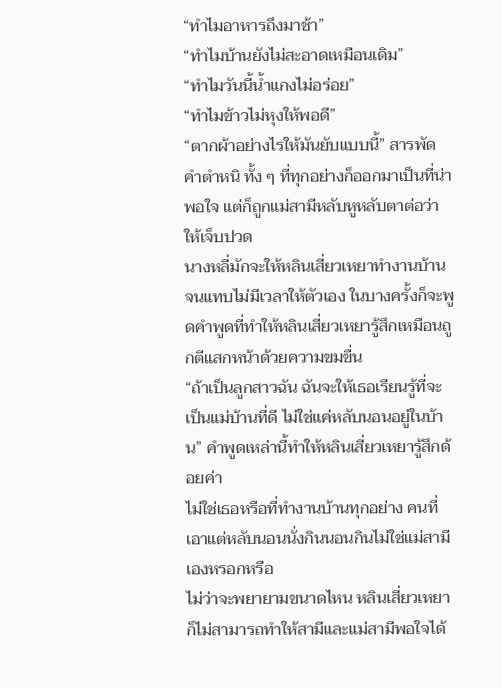“ทำไมอาหารถึงมาช้า”
“ทำไมบ้านยังไม่สะอาดเหมือนเดิม”
“ทำไมวันนี้น้ำแกงไม่อร่อย”
“ทำไมข้าวไม่หุงให้พอดี”
“ตากผ้าอย่างไรให้มันยับแบบนี้” สารพัดคำตำหนิ ทั้ง ๆ ที่ทุกอย่างก็ออกมาเป็นที่น่าพอใจ แต่ก็ถูกแม่สามีหลับหูหลับตาต่อว่าให้เจ็บปวด
นางหลี่มักจะให้หลินเสี่ยวเหยาทำงานบ้านจนแทบไม่มีเวลาให้ตัวเอง ในบางครั้งก็จะพูดคำพูดที่ทำให้หลินเสี่ยวเหยารู้สึกเหมือนถูกตีแสกหน้าด้วยความขมขื่น
“ถ้าเป็นลูกสาวฉัน ฉันจะให้เธอเรียนรู้ที่จะเป็นแม่บ้านที่ดี ไม่ใช่แค่หลับนอนอยู่ในบ้าน” คำพูดเหล่านี้ทำให้หลินเสี่ยวเหยารู้สึกด้อยค่า
ไม่ใช่เธอหรือที่ทำงานบ้านทุกอย่าง คนที่เอาแต่หลับนอนนั่งกินนอนกินไม่ใช่แม่สามีเองหรอกหรือ
ไม่ว่าจะพยายามขนาดไหน หลินเสี่ยวเหยาก็ไม่สามารถทำให้สามีและแม่สามีพอใจได้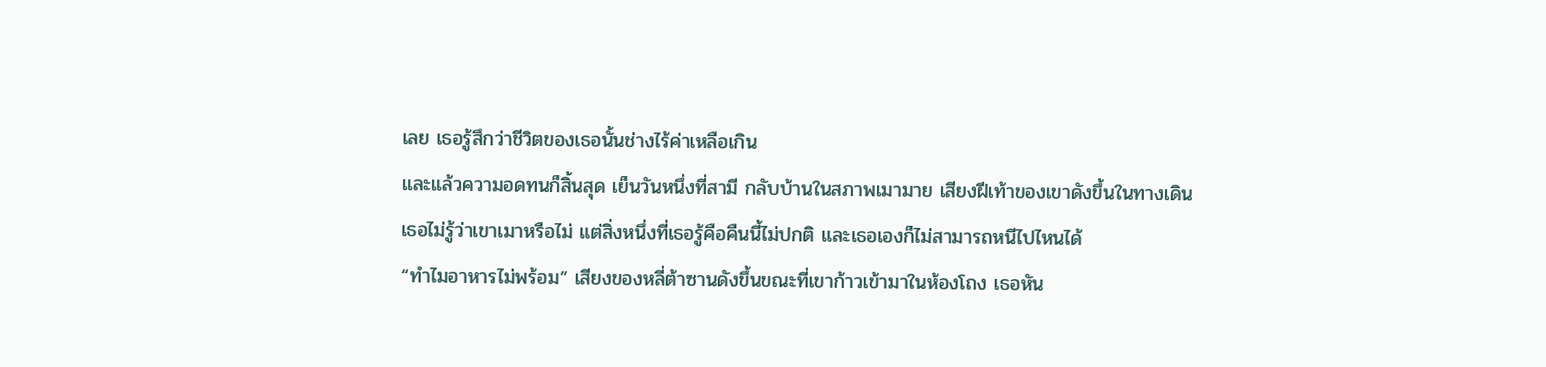เลย เธอรู้สึกว่าชีวิตของเธอนั้นช่างไร้ค่าเหลือเกิน
และแล้วความอดทนก็สิ้นสุด เย็นวันหนึ่งที่สามี กลับบ้านในสภาพเมามาย เสียงฝีเท้าของเขาดังขึ้นในทางเดิน เธอไม่รู้ว่าเขาเมาหรือไม่ แต่สิ่งหนึ่งที่เธอรู้คือคืนนี้ไม่ปกติ และเธอเองก็ไม่สามารถหนีไปไหนได้
“ทำไมอาหารไม่พร้อม” เสียงของหลี่ต้าซานดังขึ้นขณะที่เขาก้าวเข้ามาในห้องโถง เธอหัน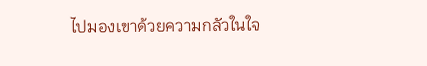ไปมองเขาด้วยความกลัวในใจ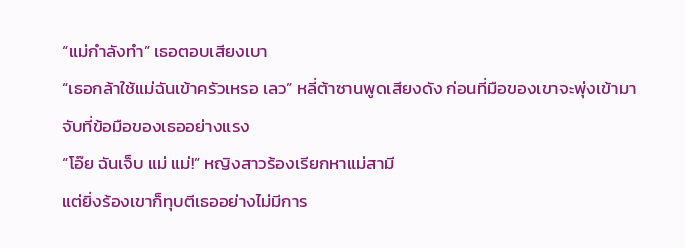“แม่กำลังทำ” เธอตอบเสียงเบา
“เธอกล้าใช้แม่ฉันเข้าครัวเหรอ เลว” หลี่ต้าซานพูดเสียงดัง ก่อนที่มือของเขาจะพุ่งเข้ามาจับที่ข้อมือของเธออย่างแรง
“โอ๊ย ฉันเจ็บ แม่ แม่!” หญิงสาวร้องเรียกหาแม่สามี
แต่ยิ่งร้องเขาก็ทุบตีเธออย่างไม่มีการ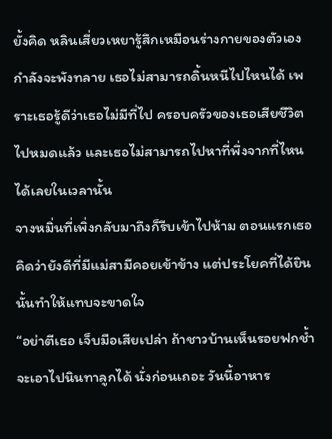ยั้งคิด หลินเสี่ยวเหยารู้สึกเหมือนร่างกายของตัวเองกำลังจะพังทลาย เธอไม่สามารถดิ้นหนีไปไหนได้ เพราะเธอรู้ดีว่าเธอไม่มีที่ไป ครอบครัวของเธอเสียชีวิตไปหมดแล้ว และเธอไม่สามารถไปหาที่พึ่งจากที่ไหนได้เลยในเวลานั้น
จางหมิ่นที่เพิ่งกลับมาถึงก็รีบเข้าไปห้าม ตอนแรกเธอคิดว่ายังดีที่มีแม่สามีคอยเข้าข้าง แต่ประโยคที่ได้ยินนั้นทำให้แทบจะขาดใจ
“อย่าตีเธอ เจ็บมือเสียเปล่า ถ้าชาวบ้านเห็นรอยฟกช้ำจะเอาไปนินทาลูกได้ นั่งก่อนเถอะ วันนี้อาหาร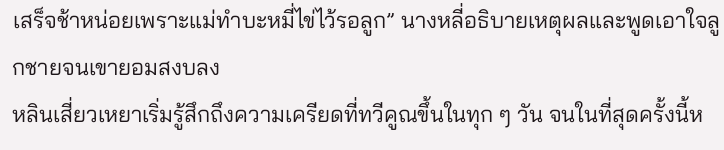เสร็จช้าหน่อยเพราะแม่ทำบะหมี่ไข่ไว้รอลูก” นางหลี่อธิบายเหตุผลและพูดเอาใจลูกชายจนเขายอมสงบลง
หลินเสี่ยวเหยาเริ่มรู้สึกถึงความเครียดที่ทวีคูณขึ้นในทุก ๆ วัน จนในที่สุดครั้งนี้ห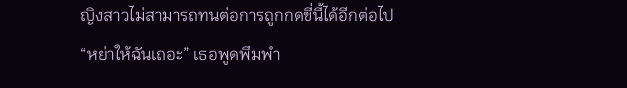ญิงสาวไม่สามารถทนต่อการถูกกดขี่นี้ได้อีกต่อไป
“หย่าให้ฉันเถอะ” เธอพูดพึมพำ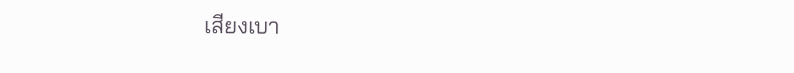เสียงเบา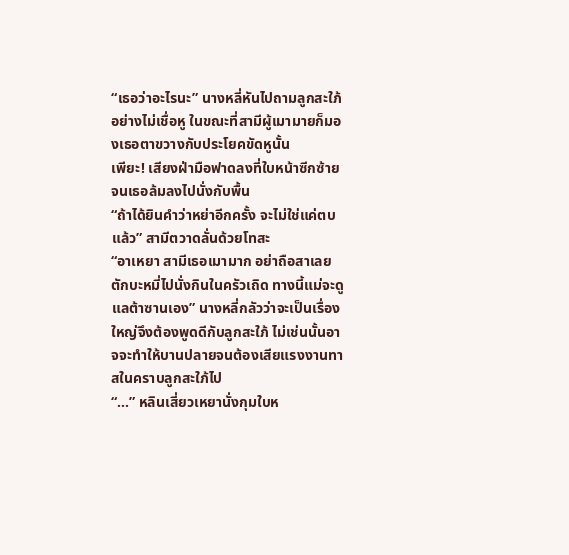“เธอว่าอะไรนะ” นางหลี่หันไปถามลูกสะใภ้อย่างไม่เชื่อหู ในขณะที่สามีผู้เมามายก็มองเธอตาขวางกับประโยคขัดหูนั้น
เพียะ! เสียงฝ่ามือฟาดลงที่ใบหน้าซีกซ้ายจนเธอล้มลงไปนั่งกับพื้น
“ถ้าได้ยินคำว่าหย่าอีกครั้ง จะไม่ใช่แค่ตบแล้ว” สามีตวาดลั่นด้วยโทสะ
“อาเหยา สามีเธอเมามาก อย่าถือสาเลย ตักบะหมี่ไปนั่งกินในครัวเถิด ทางนี้แม่จะดูแลต้าซานเอง” นางหลี่กลัวว่าจะเป็นเรื่องใหญ่จึงต้องพูดดีกับลูกสะใภ้ ไม่เช่นนั้นอาจจะทำให้บานปลายจนต้องเสียแรงงานทาสในคราบลูกสะใภ้ไป
“...” หลินเสี่ยวเหยานั่งกุมใบห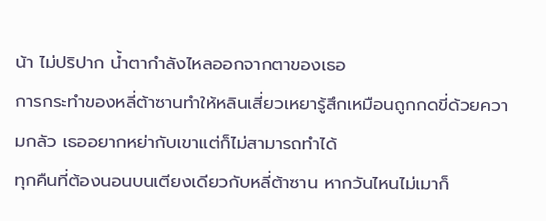น้า ไม่ปริปาก น้ำตากำลังไหลออกจากตาของเธอ
การกระทำของหลี่ต้าซานทำให้หลินเสี่ยวเหยารู้สึกเหมือนถูกกดขี่ด้วยความกลัว เธออยากหย่ากับเขาแต่ก็ไม่สามารถทำได้
ทุกคืนที่ต้องนอนบนเตียงเดียวกับหลี่ต้าซาน หากวันไหนไม่เมาก็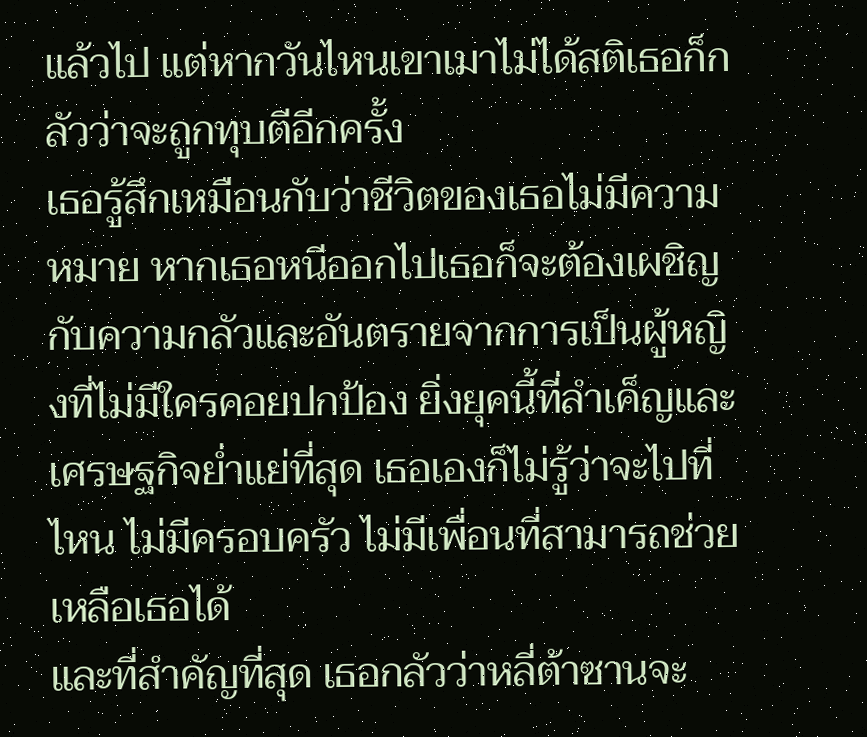แล้วไป แต่หากวันไหนเขาเมาไม่ได้สติเธอก็กลัวว่าจะถูกทุบตีอีกครั้ง
เธอรู้สึกเหมือนกับว่าชีวิตของเธอไม่มีความหมาย หากเธอหนีออกไปเธอก็จะต้องเผชิญกับความกลัวและอันตรายจากการเป็นผู้หญิงที่ไม่มีใครคอยปกป้อง ยิ่งยุคนี้ที่ลำเค็ญและเศรษฐกิจย่ำแย่ที่สุด เธอเองก็ไม่รู้ว่าจะไปที่ไหน ไม่มีครอบครัว ไม่มีเพื่อนที่สามารถช่วยเหลือเธอได้
และที่สำคัญที่สุด เธอกลัวว่าหลี่ต้าซานจะ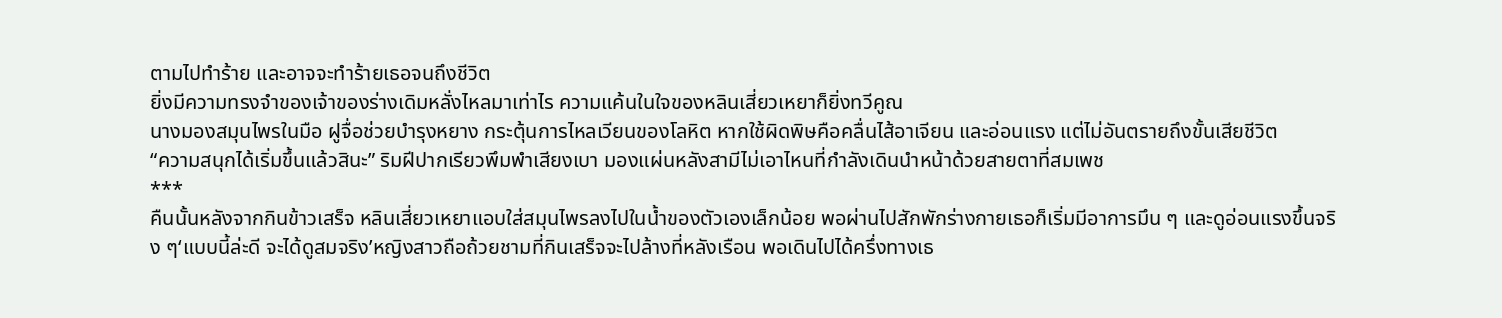ตามไปทำร้าย และอาจจะทำร้ายเธอจนถึงชีวิต
ยิ่งมีความทรงจำของเจ้าของร่างเดิมหลั่งไหลมาเท่าไร ความแค้นในใจของหลินเสี่ยวเหยาก็ยิ่งทวีคูณ
นางมองสมุนไพรในมือ ฝูจื่อช่วยบำรุงหยาง กระตุ้นการไหลเวียนของโลหิต หากใช้ผิดพิษคือคลื่นไส้อาเจียน และอ่อนแรง แต่ไม่อันตรายถึงขั้นเสียชีวิต
“ความสนุกได้เริ่มขึ้นแล้วสินะ” ริมฝีปากเรียวพึมพำเสียงเบา มองแผ่นหลังสามีไม่เอาไหนที่กำลังเดินนำหน้าด้วยสายตาที่สมเพช
***
คืนนั้นหลังจากกินข้าวเสร็จ หลินเสี่ยวเหยาแอบใส่สมุนไพรลงไปในน้ำของตัวเองเล็กน้อย พอผ่านไปสักพักร่างกายเธอก็เริ่มมีอาการมึน ๆ และดูอ่อนแรงขึ้นจริง ๆ‘แบบนี้ล่ะดี จะได้ดูสมจริง’หญิงสาวถือถ้วยชามที่กินเสร็จจะไปล้างที่หลังเรือน พอเดินไปได้ครึ่งทางเธ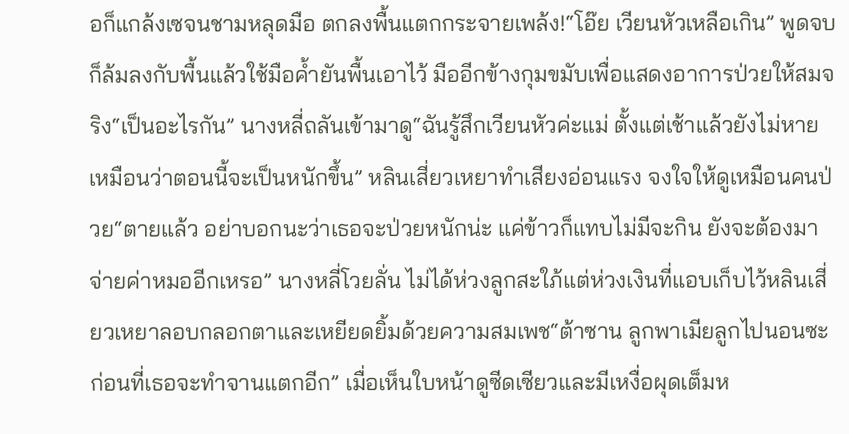อก็แกล้งเซจนชามหลุดมือ ตกลงพื้นแตกกระจายเพล้ง!“โอ๊ย เวียนหัวเหลือเกิน” พูดจบก็ล้มลงกับพื้นแล้วใช้มือค้ำยันพื้นเอาไว้ มืออีกข้างกุมขมับเพื่อแสดงอาการป่วยให้สมจริง“เป็นอะไรกัน” นางหลี่ถลันเข้ามาดู“ฉันรู้สึกเวียนหัวค่ะแม่ ตั้งแต่เช้าแล้วยังไม่หาย เหมือนว่าตอนนี้จะเป็นหนักขึ้น” หลินเสี่ยวเหยาทำเสียงอ่อนแรง จงใจให้ดูเหมือนคนป่วย“ตายแล้ว อย่าบอกนะว่าเธอจะป่วยหนักน่ะ แค่ข้าวก็แทบไม่มีจะกิน ยังจะต้องมาจ่ายค่าหมออีกเหรอ” นางหลี่โวยลั่น ไม่ได้ห่วงลูกสะใภ้แต่ห่วงเงินที่แอบเก็บไว้หลินเสี่ยวเหยาลอบกลอกตาและเหยียดยิ้มด้วยความสมเพช“ต้าซาน ลูกพาเมียลูกไปนอนซะ ก่อนที่เธอจะทำจานแตกอีก” เมื่อเห็นใบหน้าดูซีดเซียวและมีเหงื่อผุดเต็มห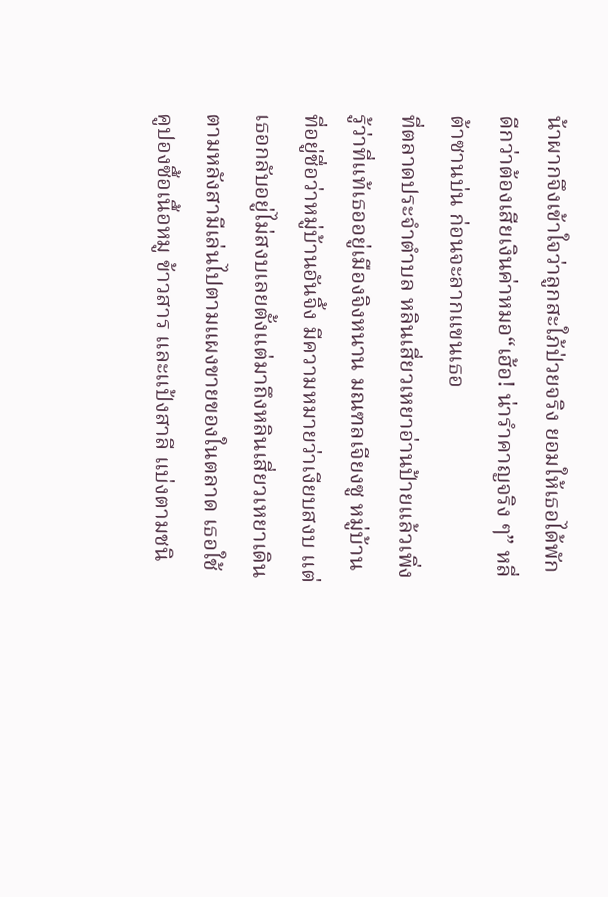น้าผากจึงเข้าใจว่าลูกสะใภ้ป่วยจริง ยอมให้เธอได้พักดีกว่าต้องเสียเงินค่าหมอ“เฮ้อ! น่ารำคาญจริง ๆ” หลี่ต้าซานบ่น ก่อนจะลากแขนเธอ
ที่ตลาดประจำตำบล หลินเสี่ยวเหยาอ่านป้ายแล้วเพิ่งรู้ว่าที่แท้เธออยู่เมืองจิงหนาน มณฑลเจียงซู หมู่บ้านที่อยู่ชื่อว่าหมู่บ้านอันจิ้ง มีความหมายว่าเงียบสงบ แต่เธอกลับอยู่ไม่สงบเลยตั้งแต่มาถึงหลินเสี่ยวเหยาเดินตามหลังสามีเล่นไปตามแผงขายของในตลาด เธอใช้คูปองซื้อเนื้อหมู ข้าวสาร และแป้งสาลี แบ่งตามชนิ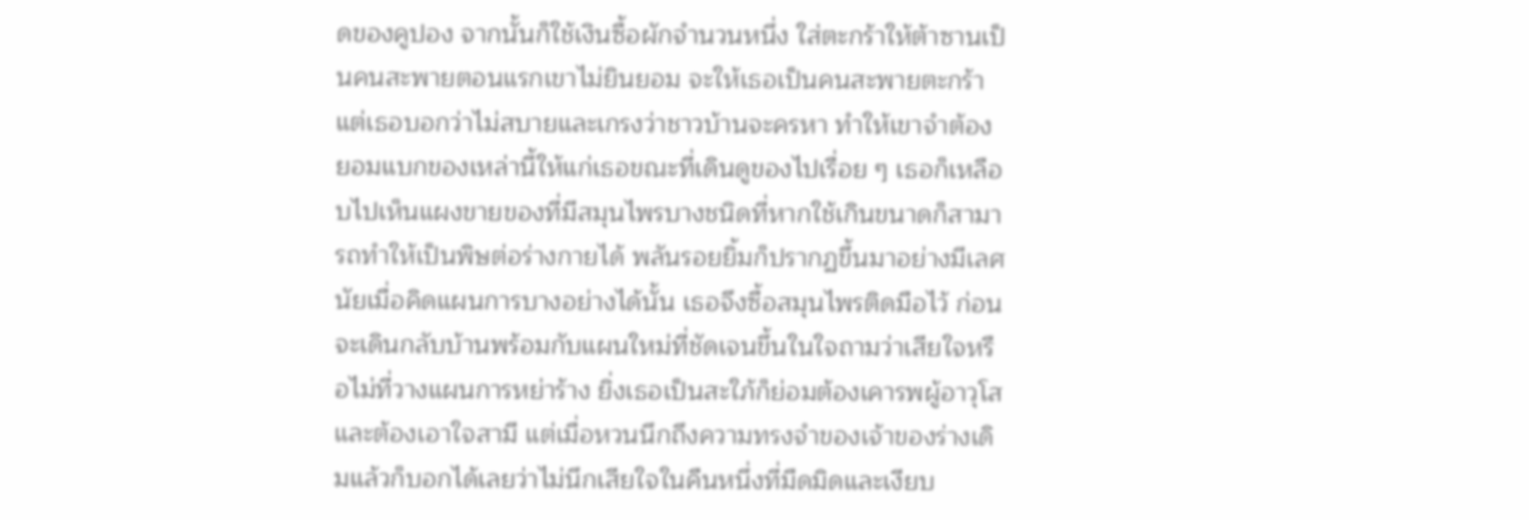ดของคูปอง จากนั้นก็ใช้เงินซื้อผักจำนวนหนึ่ง ใส่ตะกร้าให้ต้าซานเป็นคนสะพายตอนแรกเขาไม่ยินยอม จะให้เธอเป็นคนสะพายตะกร้า แต่เธอบอกว่าไม่สบายและเกรงว่าชาวบ้านจะครหา ทำให้เขาจำต้องยอมแบกของเหล่านี้ให้แก่เธอขณะที่เดินดูของไปเรื่อย ๆ เธอก็เหลือบไปเห็นแผงขายของที่มีสมุนไพรบางชนิดที่หากใช้เกินขนาดก็สามารถทำให้เป็นพิษต่อร่างกายได้ พลันรอยยิ้มก็ปรากฏขึ้นมาอย่างมีเลศนัยเมื่อคิดแผนการบางอย่างได้นั้น เธอจึงซื้อสมุนไพรติดมือไว้ ก่อนจะเดินกลับบ้านพร้อมกับแผนใหม่ที่ชัดเจนขึ้นในใจถามว่าเสียใจหรือไม่ที่วางแผนการหย่าร้าง ยิ่งเธอเป็นสะใภ้ก็ย่อมต้องเคารพผู้อาวุโสและต้องเอาใจสามี แต่เมื่อหวนนึกถึงความทรงจำของเจ้าของร่างเดิมแล้วก็บอกได้เลยว่าไม่นึกเสียใจในคืนหนึ่งที่มืดมิดและเงียบ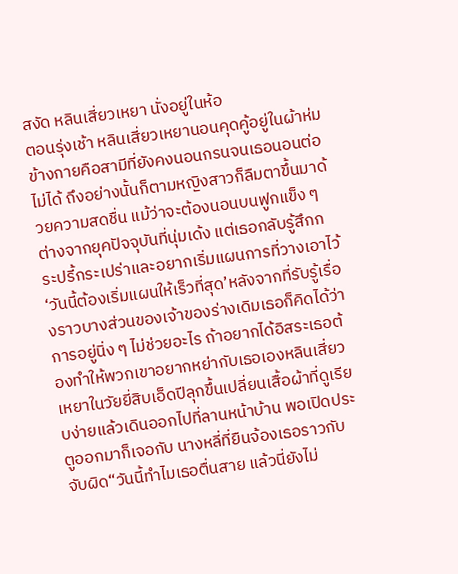สงัด หลินเสี่ยวเหยา นั่งอยู่ในห้อ
ตอนรุ่งเช้า หลินเสี่ยวเหยานอนคุดคู้อยู่ในผ้าห่ม ข้างกายคือสามีที่ยังคงนอนกรนจนเธอนอนต่อไม่ได้ ถึงอย่างนั้นก็ตามหญิงสาวก็ลืมตาขึ้นมาด้วยความสดชื่น แม้ว่าจะต้องนอนบนฟูกแข็ง ๆ ต่างจากยุคปัจจุบันที่นุ่มเด้ง แต่เธอกลับรู้สึกกระปรี้กระเปร่าและอยากเริ่มแผนการที่วางเอาไว้‘วันนี้ต้องเริ่มแผนให้เร็วที่สุด’หลังจากที่รับรู้เรื่องราวบางส่วนของเจ้าของร่างเดิมเธอก็คิดได้ว่าการอยู่นิ่ง ๆ ไม่ช่วยอะไร ถ้าอยากได้อิสระเธอต้องทำให้พวกเขาอยากหย่ากับเธอเองหลินเสี่ยวเหยาในวัยยี่สิบเอ็ดปีลุกขึ้นเปลี่ยนเสื้อผ้าที่ดูเรียบง่ายแล้วเดินออกไปที่ลานหน้าบ้าน พอเปิดประตูออกมาก็เจอกับ นางหลี่ที่ยืนจ้องเธอราวกับจับผิด“วันนี้ทำไมเธอตื่นสาย แล้วนี่ยังไม่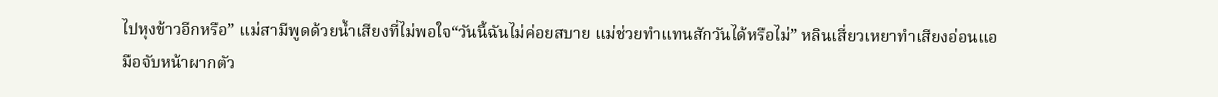ไปหุงข้าวอีกหรือ” แม่สามีพูดด้วยน้ำเสียงที่ไม่พอใจ“วันนี้ฉันไม่ค่อยสบาย แม่ช่วยทำแทนสักวันได้หรือไม่” หลินเสี่ยวเหยาทำเสียงอ่อนแอ มือจับหน้าผากตัว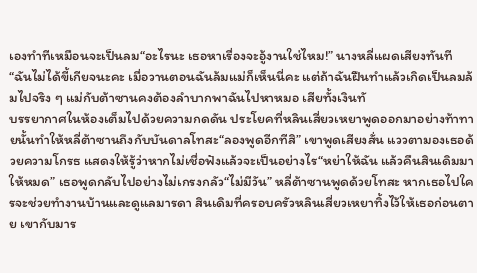เองทำทีเหมือนจะเป็นลม“อะไรนะ เธอหาเรื่องจะอู้งานใช่ไหม!” นางหลี่แผดเสียงทันที“ฉันไม่ได้ขี้เกียจนะคะ เมื่อวานตอนฉันล้มแม่ก็เห็นนี่คะ แต่ถ้าฉันฝืนทำแล้วเกิดเป็นลมล้มไปจริง ๆ แม่กับต้าซานคงต้องลำบากพาฉันไปหาหมอ เสียทั้งเงินทั
บรรยากาศในห้องเต็มไปด้วยความกดดัน ประโยคที่หลินเสี่ยวเหยาพูดออกมาอย่างท้าทายนั้นทำให้หลี่ต้าซานถึงกับบันดาลโทสะ“ลองพูดอีกทีสิ” เขาพูดเสียงสั่น แววตามองเธอด้วยความโกรธ แสดงให้รู้ว่าหากไม่เชื่อฟังแล้วจะเป็นอย่างไร“หย่าให้ฉัน แล้วคืนสินเดิมมาให้หมด” เธอพูดกลับไปอย่างไม่เกรงกลัว“ไม่มีวัน” หลี่ต้าซานพูดด้วยโทสะ หากเธอไปใครจะช่วยทำงานบ้านและดูแลมารดา สินเดิมที่ครอบครัวหลินเสี่ยวเหยาทิ้งไว้ให้เธอก่อนตาย เขากับมาร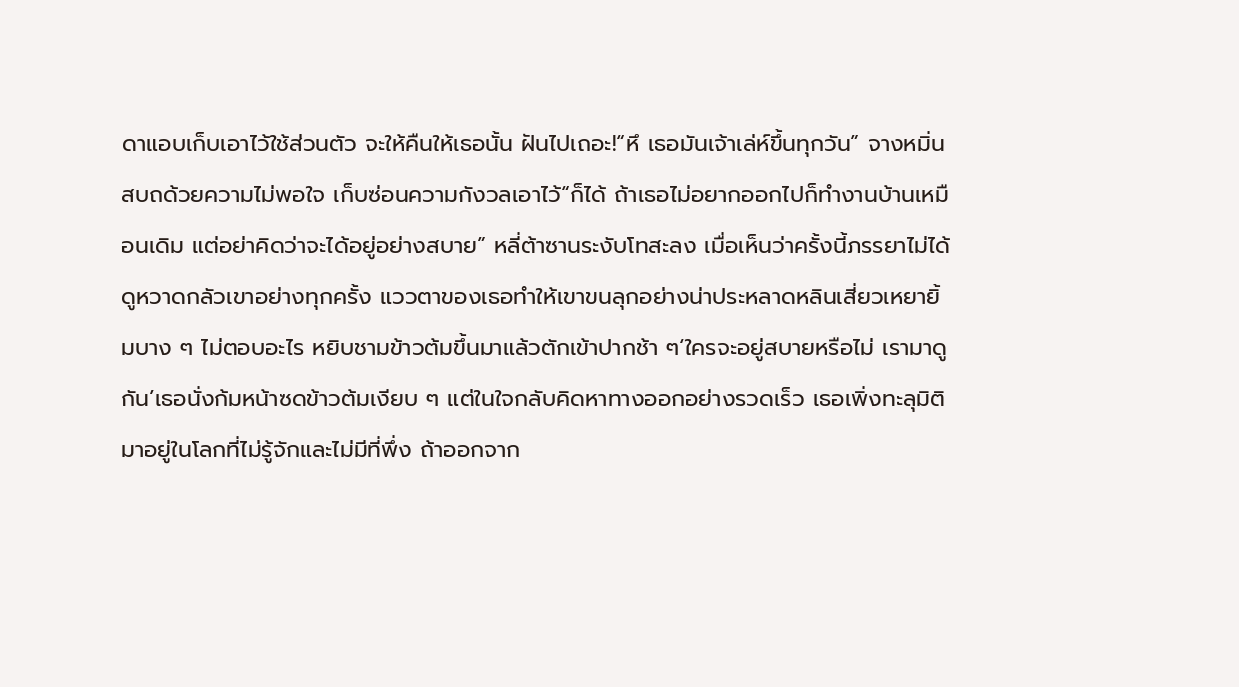ดาแอบเก็บเอาไว้ใช้ส่วนตัว จะให้คืนให้เธอนั้น ฝันไปเถอะ!“หึ เธอมันเจ้าเล่ห์ขึ้นทุกวัน” จางหมิ่นสบถด้วยความไม่พอใจ เก็บซ่อนความกังวลเอาไว้“ก็ได้ ถ้าเธอไม่อยากออกไปก็ทำงานบ้านเหมือนเดิม แต่อย่าคิดว่าจะได้อยู่อย่างสบาย” หลี่ต้าซานระงับโทสะลง เมื่อเห็นว่าครั้งนี้ภรรยาไม่ได้ดูหวาดกลัวเขาอย่างทุกครั้ง แววตาของเธอทำให้เขาขนลุกอย่างน่าประหลาดหลินเสี่ยวเหยายิ้มบาง ๆ ไม่ตอบอะไร หยิบชามข้าวต้มขึ้นมาแล้วตักเข้าปากช้า ๆ‘ใครจะอยู่สบายหรือไม่ เรามาดูกัน’เธอนั่งก้มหน้าซดข้าวต้มเงียบ ๆ แต่ในใจกลับคิดหาทางออกอย่างรวดเร็ว เธอเพิ่งทะลุมิติมาอยู่ในโลกที่ไม่รู้จักและไม่มีที่พึ่ง ถ้าออกจาก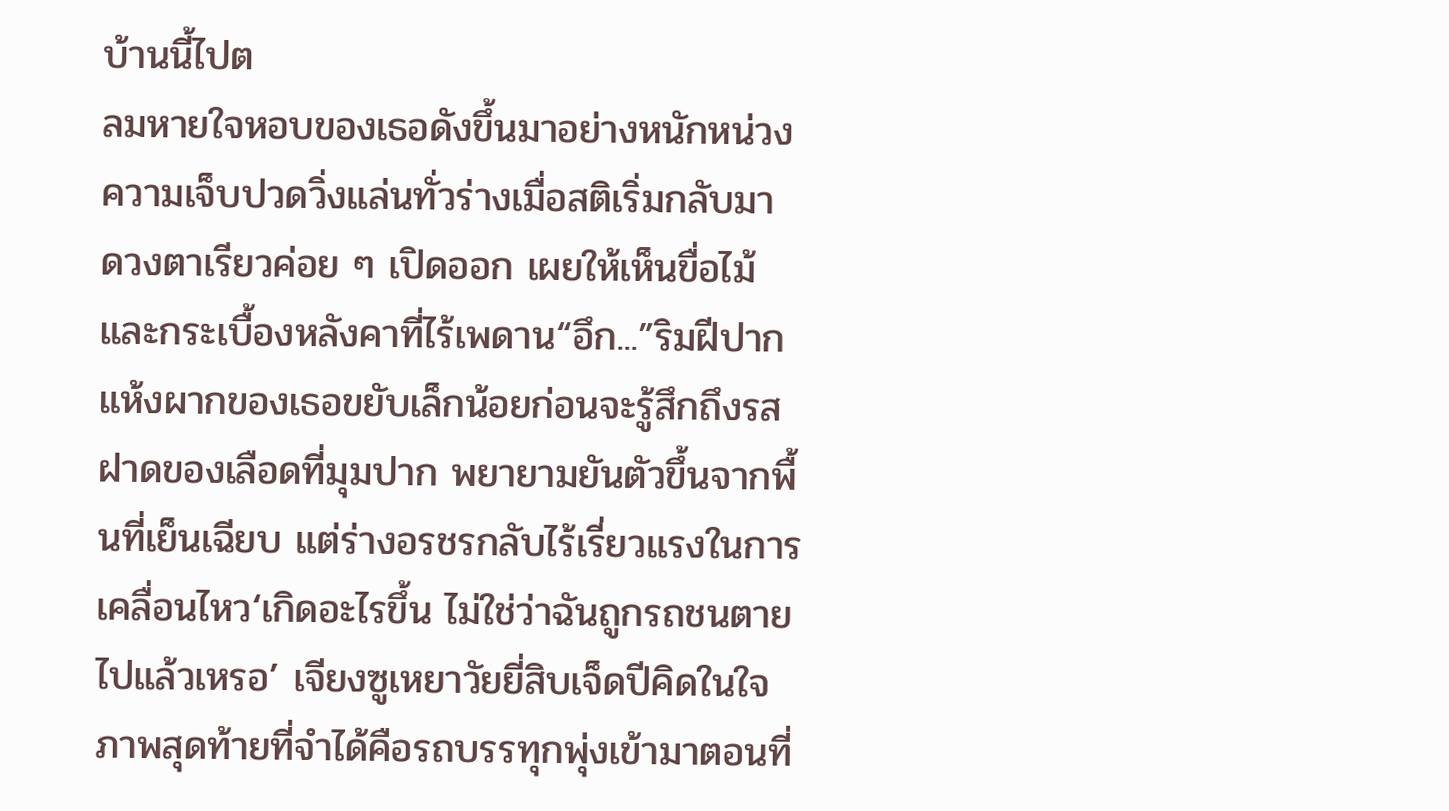บ้านนี้ไปต
ลมหายใจหอบของเธอดังขึ้นมาอย่างหนักหน่วง ความเจ็บปวดวิ่งแล่นทั่วร่างเมื่อสติเริ่มกลับมา ดวงตาเรียวค่อย ๆ เปิดออก เผยให้เห็นขื่อไม้และกระเบื้องหลังคาที่ไร้เพดาน“อึก...”ริมฝีปากแห้งผากของเธอขยับเล็กน้อยก่อนจะรู้สึกถึงรสฝาดของเลือดที่มุมปาก พยายามยันตัวขึ้นจากพื้นที่เย็นเฉียบ แต่ร่างอรชรกลับไร้เรี่ยวแรงในการเคลื่อนไหว‘เกิดอะไรขึ้น ไม่ใช่ว่าฉันถูกรถชนตายไปแล้วเหรอ’ เจียงซูเหยาวัยยี่สิบเจ็ดปีคิดในใจ ภาพสุดท้ายที่จำได้คือรถบรรทุกพุ่งเข้ามาตอนที่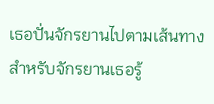เธอปั่นจักรยานไปตามเส้นทางสำหรับจักรยานเธอรู้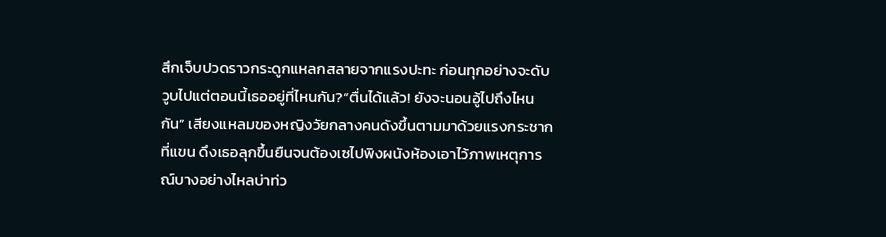สึกเจ็บปวดราวกระดูกแหลกสลายจากแรงปะทะ ก่อนทุกอย่างจะดับวูบไปแต่ตอนนี้เธออยู่ที่ไหนกัน?“ตื่นได้แล้ว! ยังจะนอนอู้ไปถึงไหนกัน” เสียงแหลมของหญิงวัยกลางคนดังขึ้นตามมาด้วยแรงกระชากที่แขน ดึงเธอลุกขึ้นยืนจนต้องเซไปพิงผนังห้องเอาไว้ภาพเหตุการณ์บางอย่างไหลบ่าท่ว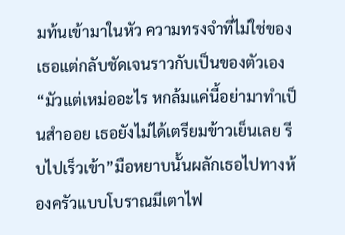มท้นเข้ามาในหัว ความทรงจำที่ไม่ใช่ของเธอแต่กลับชัดเจนราวกับเป็นของตัวเอง“มัวแต่เหม่ออะไร หกล้มแค่นี้อย่ามาทำเป็นสำออย เธอยังไม่ได้เตรียมข้าวเย็นเลย รีบไปเร็วเข้า”มือหยาบนั้นผลักเธอไปทางห้องครัวแบบโบราณมีเตาไฟ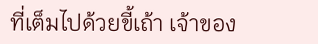ที่เต็มไปด้วยขี้เถ้า เจ้าของ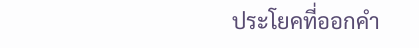ประโยคที่ออกคำ